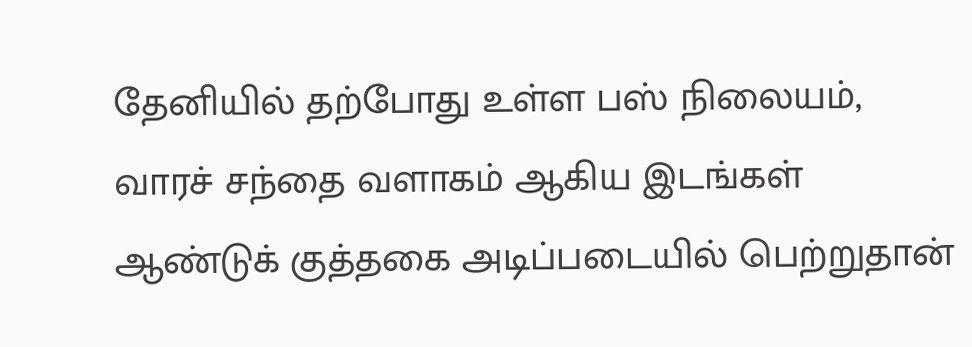தேனியில் தற்போது உள்ள பஸ் நிலையம், வாரச் சந்தை வளாகம் ஆகிய இடங்கள் ஆண்டுக் குத்தகை அடிப்படையில் பெற்றுதான்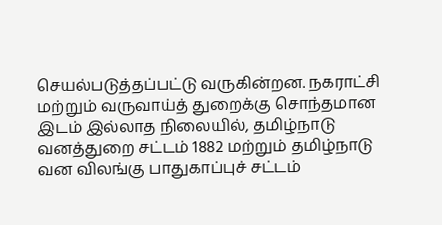செயல்படுத்தப்பட்டு வருகின்றன. நகராட்சி மற்றும் வருவாய்த் துறைக்கு சொந்தமான இடம் இல்லாத நிலையில், தமிழ்நாடு வனத்துறை சட்டம் 1882 மற்றும் தமிழ்நாடு வன விலங்கு பாதுகாப்புச் சட்டம்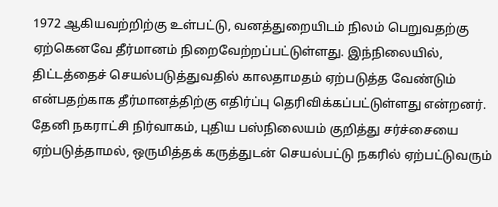1972 ஆகியவற்றிற்கு உள்பட்டு, வனத்துறையிடம் நிலம் பெறுவதற்கு ஏற்கெனவே தீர்மானம் நிறைவேற்றப்பட்டுள்ளது. இந்நிலையில், திட்டத்தைச் செயல்படுத்துவதில் காலதாமதம் ஏற்படுத்த வேண்டும் என்பதற்காக தீர்மானத்திற்கு எதிர்ப்பு தெரிவிக்கப்பட்டுள்ளது என்றனர். தேனி நகராட்சி நிர்வாகம், புதிய பஸ்நிலையம் குறித்து சர்ச்சையை ஏற்படுத்தாமல், ஒருமித்தக் கருத்துடன் செயல்பட்டு நகரில் ஏற்பட்டுவரும்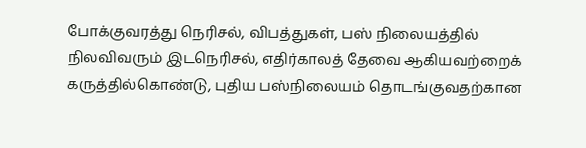போக்குவரத்து நெரிசல், விபத்துகள், பஸ் நிலையத்தில் நிலவிவரும் இடநெரிசல், எதிர்காலத் தேவை ஆகியவற்றைக் கருத்தில்கொண்டு, புதிய பஸ்நிலையம் தொடங்குவதற்கான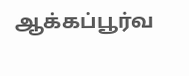ஆக்கப்பூர்வ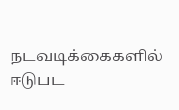நடவடிக்கைகளில் ஈடுபட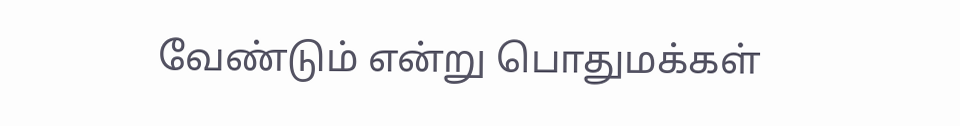வேண்டும் என்று பொதுமக்கள்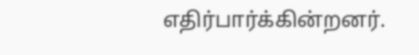எதிர்பார்க்கின்றனர்.